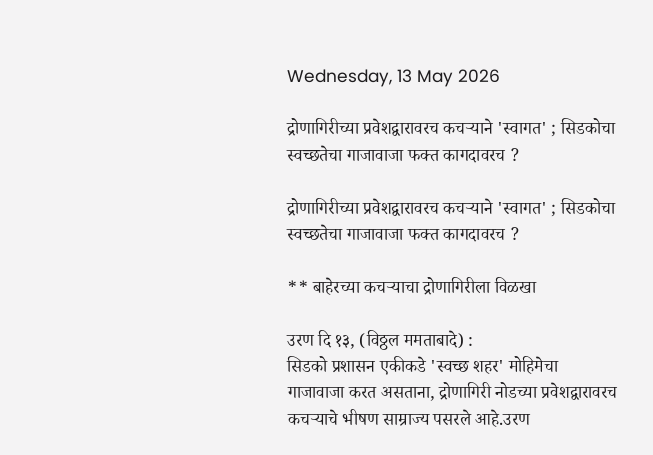Wednesday, 13 May 2026

द्रोणागिरीच्या प्रवेशद्वारावरच कचऱ्याने 'स्वागत' ; सिडकोचा स्वच्छतेचा गाजावाजा फक्त कागदावरच ?

द्रोणागिरीच्या प्रवेशद्वारावरच कचऱ्याने 'स्वागत' ; सिडकोचा स्वच्छतेचा गाजावाजा फक्त कागदावरच ?

** बाहेरच्या कचऱ्याचा द्रोणागिरीला विळखा

उरण दि १३, (विठ्ठल ममताबादे) :
सिडको प्रशासन एकीकडे 'स्वच्छ शहर' मोहिमेचा गाजावाजा करत असताना, द्रोणागिरी नोडच्या प्रवेशद्वारावरच कचऱ्याचे भीषण साम्राज्य पसरले आहे.उरण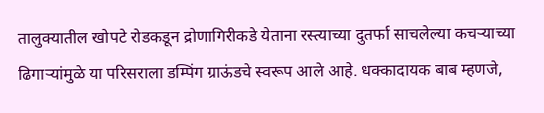तालुक्यातील खोपटे रोडकडून द्रोणागिरीकडे येताना रस्त्याच्या दुतर्फा साचलेल्या कचऱ्याच्या ढिगाऱ्यांमुळे या परिसराला डम्पिंग ग्राऊंडचे स्वरूप आले आहे. धक्कादायक बाब म्हणजे,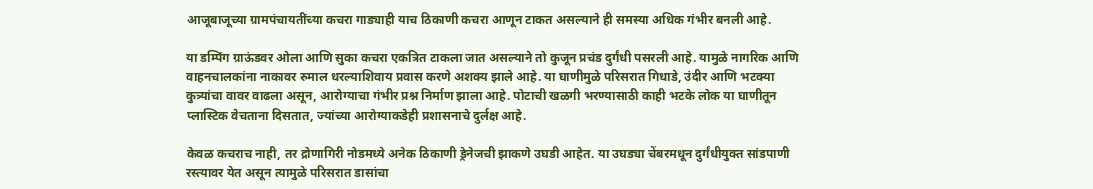आजूबाजूच्या ग्रामपंचायतींच्या कचरा गाड्याही याच ठिकाणी कचरा आणून टाकत असल्याने ही समस्या अधिक गंभीर बनली आहे.

या डम्पिंग ग्राऊंडवर ओला आणि सुका कचरा एकत्रित टाकला जात असल्याने तो कुजून प्रचंड दुर्गंधी पसरली आहे. यामुळे नागरिक आणि वाहनचालकांना नाकावर रुमाल धरल्याशिवाय प्रवास करणे अशक्य झाले आहे. या घाणीमुळे परिसरात गिधाडे, उंदीर आणि भटक्या कुत्र्यांचा वावर वाढला असून, आरोग्याचा गंभीर प्रश्न निर्माण झाला आहे. पोटाची खळगी भरण्यासाठी काही भटके लोक या घाणीतून प्लास्टिक वेचताना दिसतात, ज्यांच्या आरोग्याकडेही प्रशासनाचे दुर्लक्ष आहे.

केवळ कचराच नाही, तर द्रोणागिरी नोडमध्ये अनेक ठिकाणी ड्रेनेजची झाकणे उघडी आहेत. या उघड्या चेंबरमधून दुर्गंधीयुक्त सांडपाणी रस्त्यावर येत असून त्यामुळे परिसरात डासांचा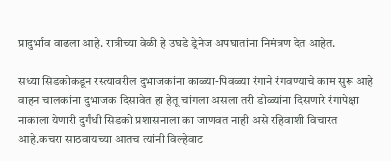प्रादुर्भाव वाढला आहे. रात्रीच्या वेळी हे उघडे ड्रेनेज अपघातांना निमंत्रण देत आहेत.

सध्या सिडकोकडून रस्त्यावरील दुभाजकांना काळ्या-पिवळ्या रंगाने रंगवण्याचे काम सुरू आहे वाहन चालकांना दुभाजक दिसावेत हा हेतू चांगला असला तरी डोळ्यांना दिसणारे रंगापेक्षा नाकाला येणारी दुर्गंधी सिडको प्रशासनाला का जाणवत नाही असे रहिवाशी विचारत आहे.कचरा साठवायच्या आतच त्यांनी विल्हेवाट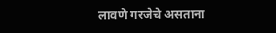लावणे गरजेचे असताना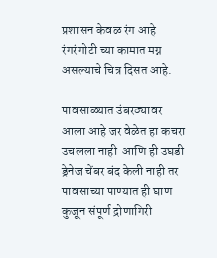प्रशासन केवळ रंग आहे रंगरंगोटी च्या कामात मग्न असल्याचे चित्र दिसत आहे.

पावसाळ्यात उंबरठ्यावर आला आहे जर वेळेत हा कचरा उचलला नाही  आणि ही उघडी  ड्रेनेज चेंबर बंद केली नाही तर पावसाच्या पाण्यात ही घाण कुजून संपूर्ण द्रोणागिरी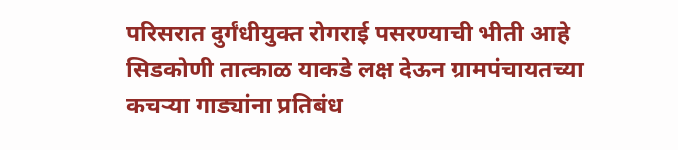परिसरात दुर्गंधीयुक्त रोगराई पसरण्याची भीती आहे सिडकोणी तात्काळ याकडे लक्ष देऊन ग्रामपंचायतच्या कचऱ्या गाड्यांना प्रतिबंध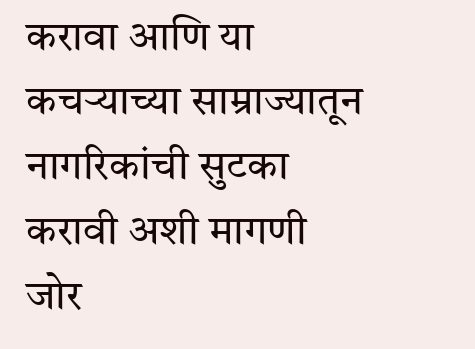करावा आणि या कचऱ्याच्या साम्राज्यातून नागरिकांची सुटका करावी अशी मागणी  जोर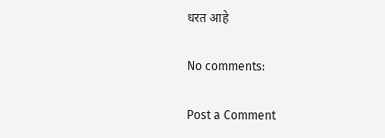धरत आहे

No comments:

Post a Comment